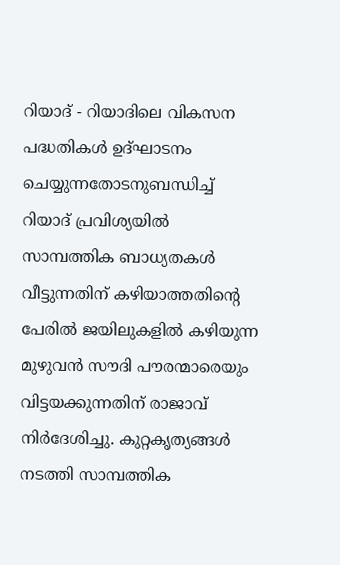റിയാദ് - റിയാദിലെ വികസന പദ്ധതികൾ ഉദ്ഘാടനം ചെയ്യുന്നതോടനുബന്ധിച്ച് റിയാദ് പ്രവിശ്യയിൽ സാമ്പത്തിക ബാധ്യതകൾ വീട്ടുന്നതിന് കഴിയാത്തതിന്റെ പേരിൽ ജയിലുകളിൽ കഴിയുന്ന മുഴുവൻ സൗദി പൗരന്മാരെയും വിട്ടയക്കുന്നതിന് രാജാവ് നിർദേശിച്ചു. കുറ്റകൃത്യങ്ങൾ നടത്തി സാമ്പത്തിക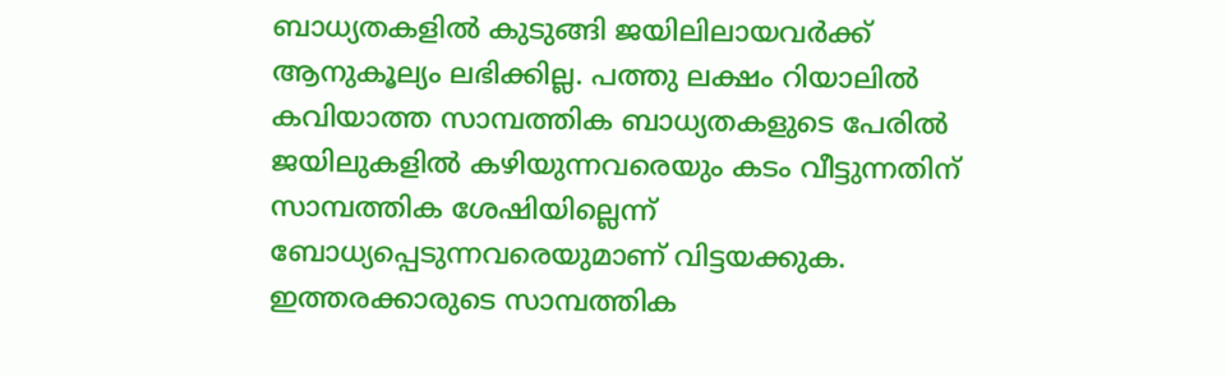ബാധ്യതകളിൽ കുടുങ്ങി ജയിലിലായവർക്ക് ആനുകൂല്യം ലഭിക്കില്ല. പത്തു ലക്ഷം റിയാലിൽ കവിയാത്ത സാമ്പത്തിക ബാധ്യതകളുടെ പേരിൽ ജയിലുകളിൽ കഴിയുന്നവരെയും കടം വീട്ടുന്നതിന് സാമ്പത്തിക ശേഷിയില്ലെന്ന് ബോധ്യപ്പെടുന്നവരെയുമാണ് വിട്ടയക്കുക. ഇത്തരക്കാരുടെ സാമ്പത്തിക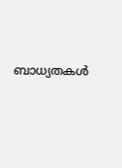ബാധ്യതകൾ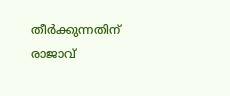തീർക്കുന്നതിന് രാജാവ്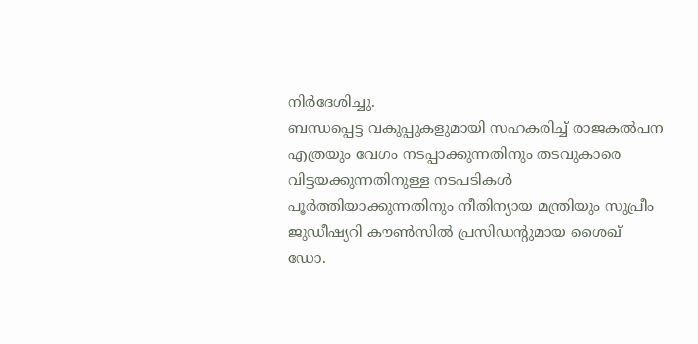നിർദേശിച്ചു.
ബന്ധപ്പെട്ട വകുപ്പുകളുമായി സഹകരിച്ച് രാജകൽപന എത്രയും വേഗം നടപ്പാക്കുന്നതിനും തടവുകാരെ വിട്ടയക്കുന്നതിനുള്ള നടപടികൾ പൂർത്തിയാക്കുന്നതിനും നീതിന്യായ മന്ത്രിയും സുപ്രീം ജുഡീഷ്യറി കൗൺസിൽ പ്രസിഡന്റുമായ ശൈഖ് ഡോ.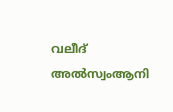വലീദ് അൽസ്വംആനി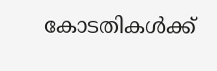കോടതികൾക്ക്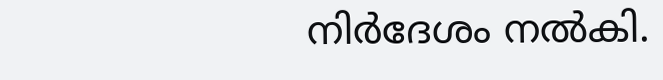നിർദേശം നൽകി.